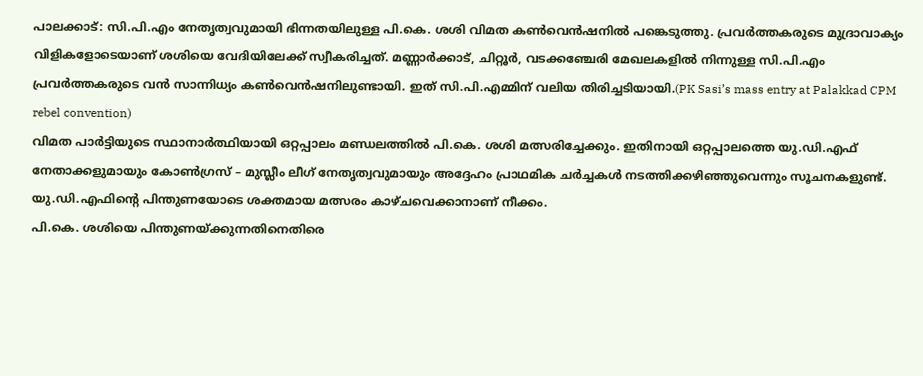പാലക്കാട്: സി.പി.എം നേതൃത്വവുമായി ഭിന്നതയിലുള്ള പി.കെ. ശശി വിമത കൺവെൻഷനിൽ പങ്കെടുത്തു. പ്രവർത്തകരുടെ മുദ്രാവാക്യം വിളികളോടെയാണ് ശശിയെ വേദിയിലേക്ക് സ്വീകരിച്ചത്. മണ്ണാർക്കാട്, ചിറ്റൂർ, വടക്കഞ്ചേരി മേഖലകളിൽ നിന്നുള്ള സി.പി.എം പ്രവർത്തകരുടെ വൻ സാന്നിധ്യം കൺവെൻഷനിലുണ്ടായി. ഇത് സി.പി.എമ്മിന് വലിയ തിരിച്ചടിയായി.(PK Sasi’s mass entry at Palakkad CPM rebel convention)
വിമത പാർട്ടിയുടെ സ്ഥാനാർത്ഥിയായി ഒറ്റപ്പാലം മണ്ഡലത്തിൽ പി.കെ. ശശി മത്സരിച്ചേക്കും. ഇതിനായി ഒറ്റപ്പാലത്തെ യു.ഡി.എഫ് നേതാക്കളുമായും കോൺഗ്രസ് – മുസ്ലീം ലീഗ് നേതൃത്വവുമായും അദ്ദേഹം പ്രാഥമിക ചർച്ചകൾ നടത്തിക്കഴിഞ്ഞുവെന്നും സൂചനകളുണ്ട്. യു.ഡി.എഫിന്റെ പിന്തുണയോടെ ശക്തമായ മത്സരം കാഴ്ചവെക്കാനാണ് നീക്കം.
പി.കെ. ശശിയെ പിന്തുണയ്ക്കുന്നതിനെതിരെ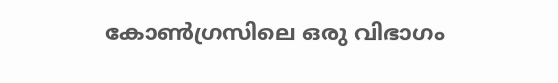കോൺഗ്രസിലെ ഒരു വിഭാഗം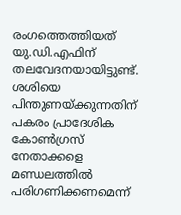രംഗത്തെത്തിയത് യു.ഡി.എഫിന് തലവേദനയായിട്ടുണ്ട്. ശശിയെ പിന്തുണയ്ക്കുന്നതിന് പകരം പ്രാദേശിക കോൺഗ്രസ് നേതാക്കളെ മണ്ഡലത്തിൽ പരിഗണിക്കണമെന്ന്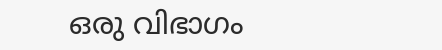ഒരു വിഭാഗം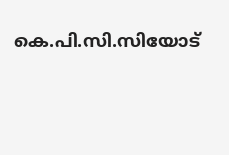കെ.പി.സി.സിയോട്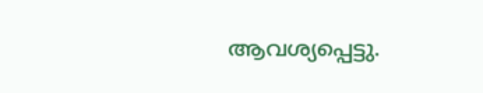ആവശ്യപ്പെട്ടു.